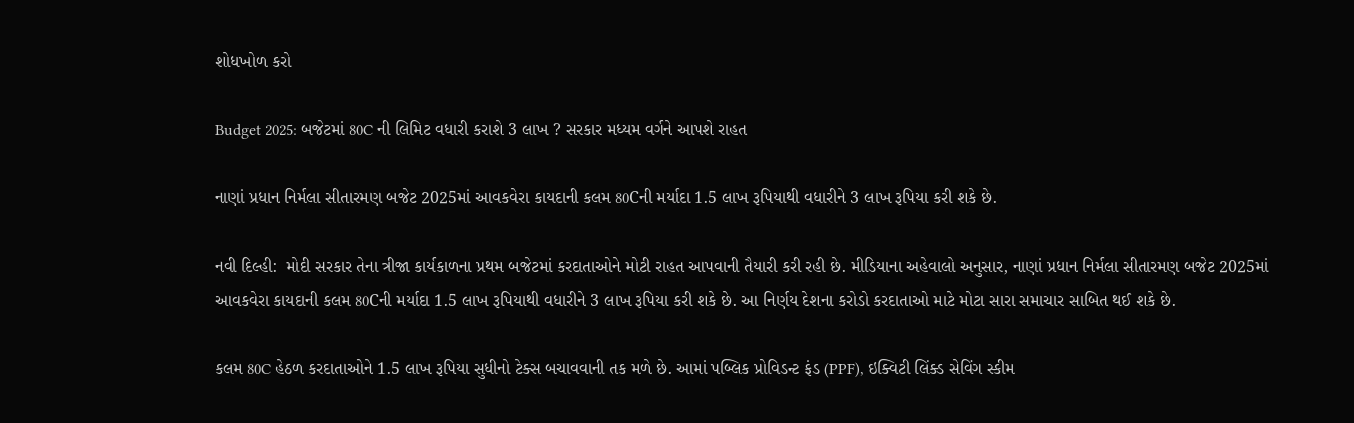શોધખોળ કરો

Budget 2025: બજેટમાં 80C ની લિમિટ વધારી કરાશે 3 લાખ ? સરકાર મધ્યમ વર્ગને આપશે રાહત

નાણાં પ્રધાન નિર્મલા સીતારમણ બજેટ 2025માં આવકવેરા કાયદાની કલમ 80Cની મર્યાદા 1.5 લાખ રૂપિયાથી વધારીને 3 લાખ રૂપિયા કરી શકે છે.

નવી દિલ્હી:  મોદી સરકાર તેના ત્રીજા કાર્યકાળના પ્રથમ બજેટમાં કરદાતાઓને મોટી રાહત આપવાની તૈયારી કરી રહી છે. મીડિયાના અહેવાલો અનુસાર, નાણાં પ્રધાન નિર્મલા સીતારમણ બજેટ 2025માં આવકવેરા કાયદાની કલમ 80Cની મર્યાદા 1.5 લાખ રૂપિયાથી વધારીને 3 લાખ રૂપિયા કરી શકે છે. આ નિર્ણય દેશના કરોડો કરદાતાઓ માટે મોટા સારા સમાચાર સાબિત થઈ શકે છે.

કલમ 80C હેઠળ કરદાતાઓને 1.5 લાખ રૂપિયા સુધીનો ટેક્સ બચાવવાની તક મળે છે. આમાં પબ્લિક પ્રોવિડન્ટ ફંડ (PPF), ઇક્વિટી લિંક્ડ સેવિંગ સ્કીમ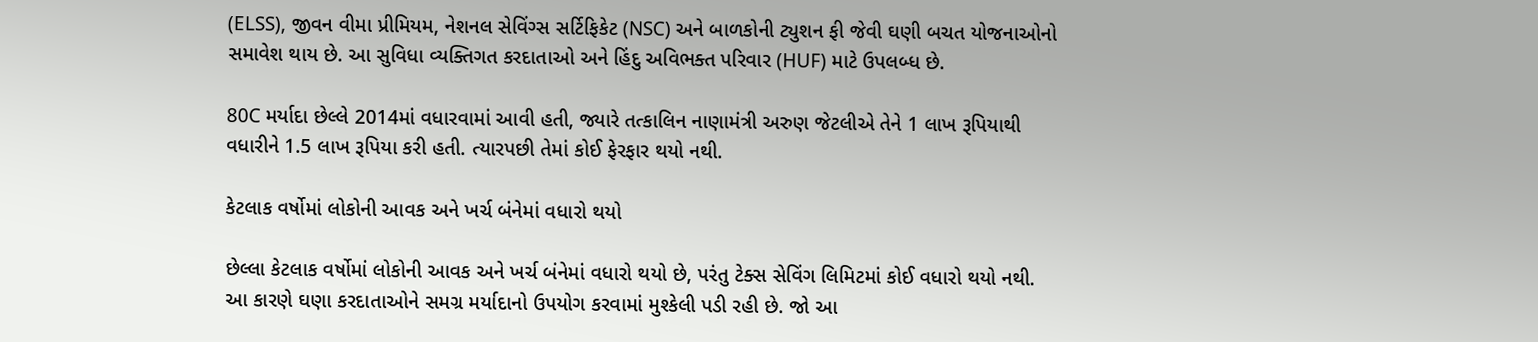(ELSS), જીવન વીમા પ્રીમિયમ, નેશનલ સેવિંગ્સ સર્ટિફિકેટ (NSC) અને બાળકોની ટ્યુશન ફી જેવી ઘણી બચત યોજનાઓનો સમાવેશ થાય છે. આ સુવિધા વ્યક્તિગત કરદાતાઓ અને હિંદુ અવિભક્ત પરિવાર (HUF) માટે ઉપલબ્ધ છે.

80C મર્યાદા છેલ્લે 2014માં વધારવામાં આવી હતી, જ્યારે તત્કાલિન નાણામંત્રી અરુણ જેટલીએ તેને 1 લાખ રૂપિયાથી વધારીને 1.5 લાખ રૂપિયા કરી હતી. ત્યારપછી તેમાં કોઈ ફેરફાર થયો નથી.

કેટલાક વર્ષોમાં લોકોની આવક અને ખર્ચ બંનેમાં વધારો થયો

છેલ્લા કેટલાક વર્ષોમાં લોકોની આવક અને ખર્ચ બંનેમાં વધારો થયો છે, પરંતુ ટેક્સ સેવિંગ લિમિટમાં કોઈ વધારો થયો નથી. આ કારણે ઘણા કરદાતાઓને સમગ્ર મર્યાદાનો ઉપયોગ કરવામાં મુશ્કેલી પડી રહી છે. જો આ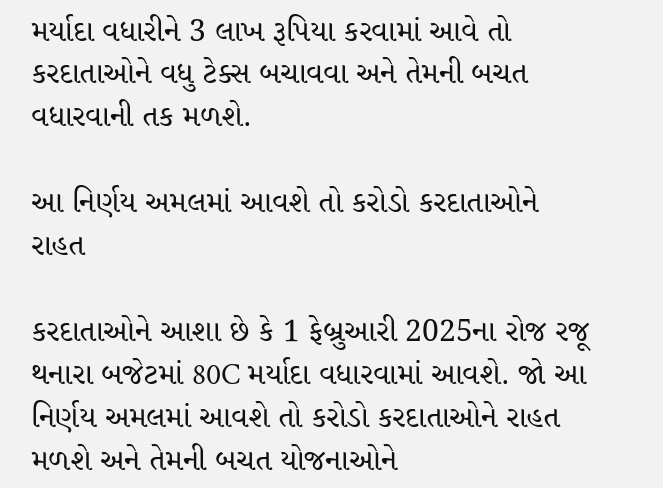મર્યાદા વધારીને 3 લાખ રૂપિયા કરવામાં આવે તો કરદાતાઓને વધુ ટેક્સ બચાવવા અને તેમની બચત વધારવાની તક મળશે.

આ નિર્ણય અમલમાં આવશે તો કરોડો કરદાતાઓને રાહત

કરદાતાઓને આશા છે કે 1 ફેબ્રુઆરી 2025ના રોજ રજૂ થનારા બજેટમાં 80C મર્યાદા વધારવામાં આવશે. જો આ નિર્ણય અમલમાં આવશે તો કરોડો કરદાતાઓને રાહત મળશે અને તેમની બચત યોજનાઓને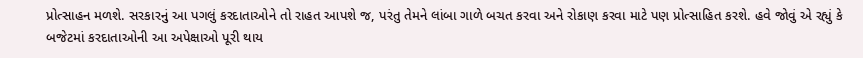પ્રોત્સાહન મળશે. સરકારનું આ પગલું કરદાતાઓને તો રાહત આપશે જ, પરંતુ તેમને લાંબા ગાળે બચત કરવા અને રોકાણ કરવા માટે પણ પ્રોત્સાહિત કરશે. હવે જોવું એ રહ્યું કે બજેટમાં કરદાતાઓની આ અપેક્ષાઓ પૂરી થાય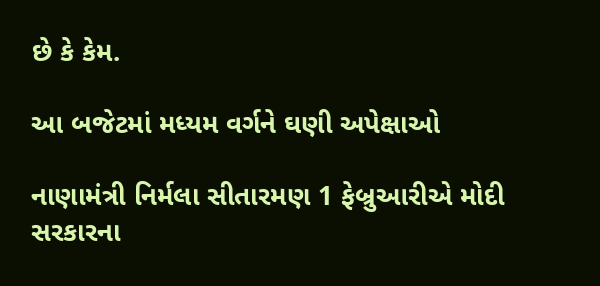છે કે કેમ.

આ બજેટમાં મધ્યમ વર્ગને ઘણી અપેક્ષાઓ

નાણામંત્રી નિર્મલા સીતારમણ 1 ફેબ્રુઆરીએ મોદી સરકારના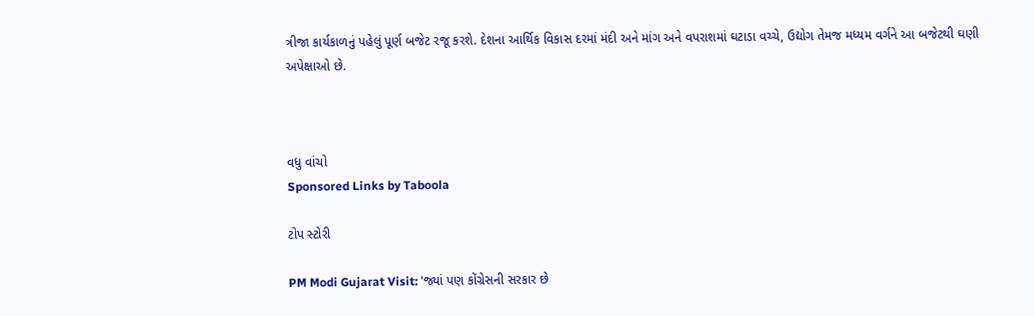ત્રીજા કાર્યકાળનું પહેલું પૂર્ણ બજેટ રજૂ કરશે. દેશના આર્થિક વિકાસ દરમાં મંદી અને માંગ અને વપરાશમાં ઘટાડા વચ્ચે, ઉદ્યોગ તેમજ મધ્યમ વર્ગને આ બજેટથી ઘણી અપેક્ષાઓ છે.



વધુ વાંચો
Sponsored Links by Taboola

ટોપ સ્ટોરી

PM Modi Gujarat Visit: 'જ્યાં પણ કોંગ્રેસની સરકાર છે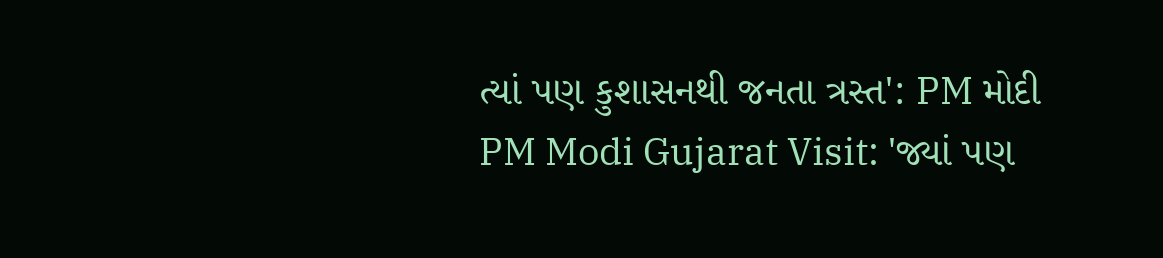ત્યાં પણ કુશાસનથી જનતા ત્રસ્ત': PM મોદી
PM Modi Gujarat Visit: 'જ્યાં પણ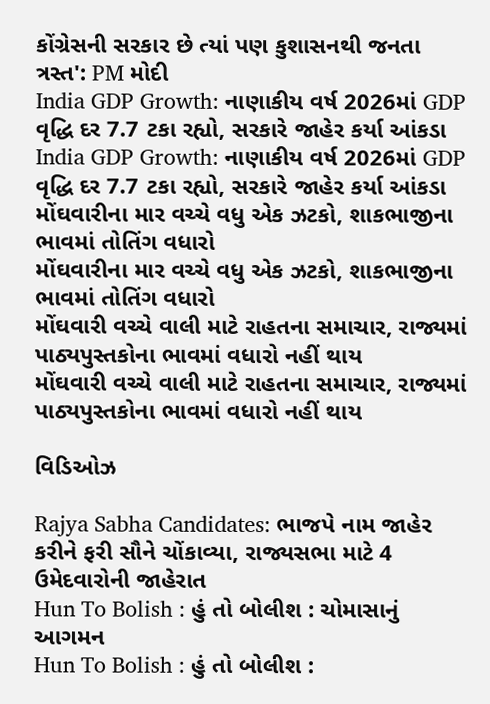કોંગ્રેસની સરકાર છે ત્યાં પણ કુશાસનથી જનતા ત્રસ્ત': PM મોદી
India GDP Growth: નાણાકીય વર્ષ 2026માં GDP વૃદ્ધિ દર 7.7 ટકા રહ્યો, સરકારે જાહેર કર્યા આંકડા
India GDP Growth: નાણાકીય વર્ષ 2026માં GDP વૃદ્ધિ દર 7.7 ટકા રહ્યો, સરકારે જાહેર કર્યા આંકડા
મોંઘવારીના માર વચ્ચે વધુ એક ઝટકો, શાકભાજીના ભાવમાં તોતિંગ વધારો
મોંઘવારીના માર વચ્ચે વધુ એક ઝટકો, શાકભાજીના ભાવમાં તોતિંગ વધારો
મોંઘવારી વચ્ચે વાલી માટે રાહતના સમાચાર, રાજ્યમાં પાઠ્યપુસ્તકોના ભાવમાં વધારો નહીં થાય
મોંઘવારી વચ્ચે વાલી માટે રાહતના સમાચાર, રાજ્યમાં પાઠ્યપુસ્તકોના ભાવમાં વધારો નહીં થાય

વિડિઓઝ

Rajya Sabha Candidates: ભાજપે નામ જાહેર કરીને ફરી સૌને ચોંકાવ્યા, રાજ્યસભા માટે 4 ઉમેદવારોની જાહેરાત
Hun To Bolish : હું તો બોલીશ : ચોમાસાનું આગમન
Hun To Bolish : હું તો બોલીશ :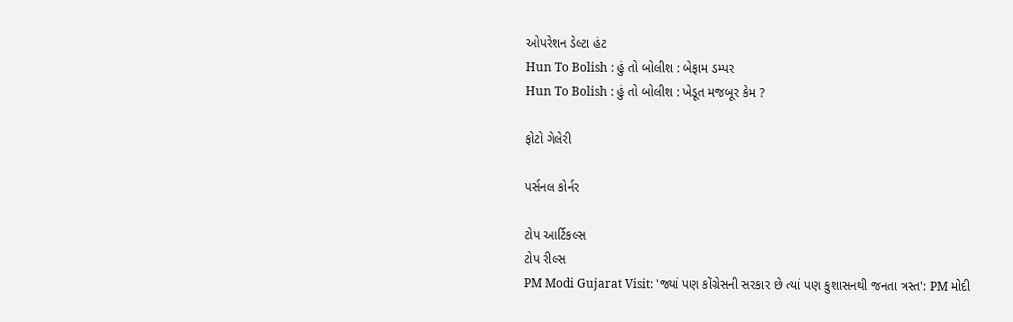ઓપરેશન ડેલ્ટા હંટ
Hun To Bolish : હું તો બોલીશ : બેફામ ડમ્પર
Hun To Bolish : હું તો બોલીશ : ખેડૂત મજબૂર કેમ ?

ફોટો ગેલેરી

પર્સનલ કોર્નર

ટોપ આર્ટિકલ્સ
ટોપ રીલ્સ
PM Modi Gujarat Visit: 'જ્યાં પણ કોંગ્રેસની સરકાર છે ત્યાં પણ કુશાસનથી જનતા ત્રસ્ત': PM મોદી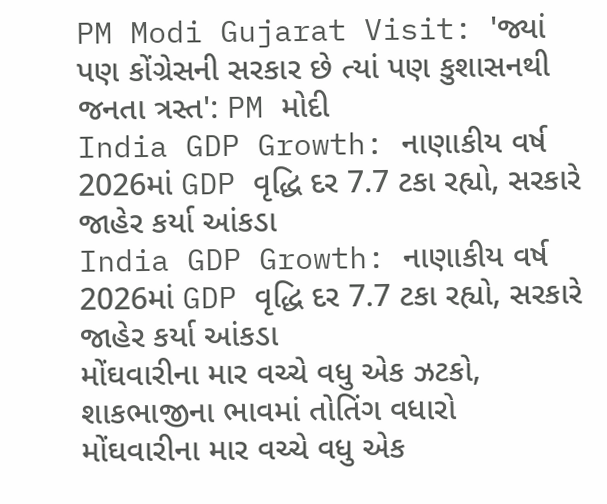PM Modi Gujarat Visit: 'જ્યાં પણ કોંગ્રેસની સરકાર છે ત્યાં પણ કુશાસનથી જનતા ત્રસ્ત': PM મોદી
India GDP Growth: નાણાકીય વર્ષ 2026માં GDP વૃદ્ધિ દર 7.7 ટકા રહ્યો, સરકારે જાહેર કર્યા આંકડા
India GDP Growth: નાણાકીય વર્ષ 2026માં GDP વૃદ્ધિ દર 7.7 ટકા રહ્યો, સરકારે જાહેર કર્યા આંકડા
મોંઘવારીના માર વચ્ચે વધુ એક ઝટકો, શાકભાજીના ભાવમાં તોતિંગ વધારો
મોંઘવારીના માર વચ્ચે વધુ એક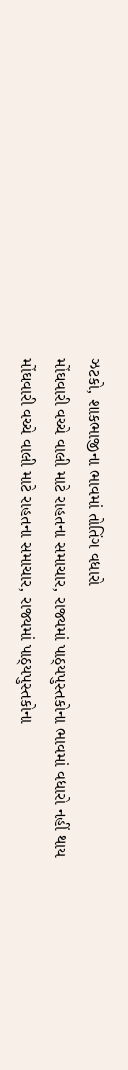ઝટકો, શાકભાજીના ભાવમાં તોતિંગ વધારો
મોંઘવારી વચ્ચે વાલી માટે રાહતના સમાચાર, રાજ્યમાં પાઠ્યપુસ્તકોના ભાવમાં વધારો નહીં થાય
મોંઘવારી વચ્ચે વાલી માટે રાહતના સમાચાર, રાજ્યમાં પાઠ્યપુસ્તકોના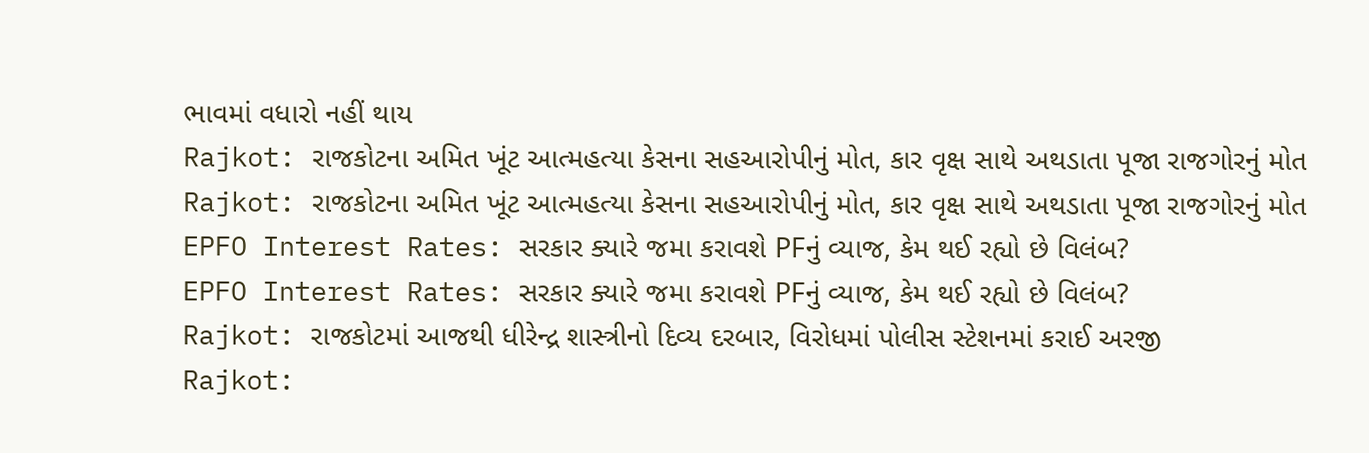ભાવમાં વધારો નહીં થાય
Rajkot: રાજકોટના અમિત ખૂંટ આત્મહત્યા કેસના સહઆરોપીનું મોત, કાર વૃક્ષ સાથે અથડાતા પૂજા રાજગોરનું મોત
Rajkot: રાજકોટના અમિત ખૂંટ આત્મહત્યા કેસના સહઆરોપીનું મોત, કાર વૃક્ષ સાથે અથડાતા પૂજા રાજગોરનું મોત
EPFO Interest Rates: સરકાર ક્યારે જમા કરાવશે PFનું વ્યાજ, કેમ થઈ રહ્યો છે વિલંબ?
EPFO Interest Rates: સરકાર ક્યારે જમા કરાવશે PFનું વ્યાજ, કેમ થઈ રહ્યો છે વિલંબ?
Rajkot: રાજકોટમાં આજથી ધીરેન્દ્ર શાસ્ત્રીનો દિવ્ય દરબાર, વિરોધમાં પોલીસ સ્ટેશનમાં કરાઈ અરજી
Rajkot: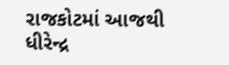રાજકોટમાં આજથી ધીરેન્દ્ર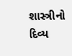શાસ્ત્રીનો દિવ્ય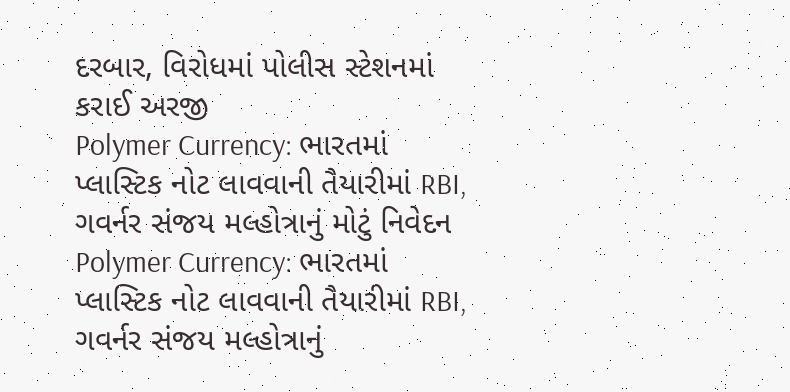દરબાર, વિરોધમાં પોલીસ સ્ટેશનમાં કરાઈ અરજી
Polymer Currency: ભારતમાં પ્લાસ્ટિક નોટ લાવવાની તૈયારીમાં RBI, ગવર્નર સંજય મલ્હોત્રાનું મોટું નિવેદન
Polymer Currency: ભારતમાં પ્લાસ્ટિક નોટ લાવવાની તૈયારીમાં RBI, ગવર્નર સંજય મલ્હોત્રાનું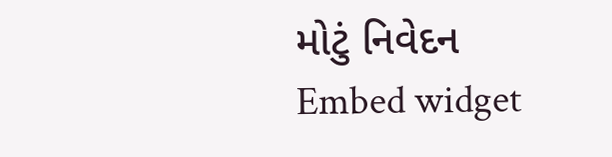મોટું નિવેદન
Embed widget